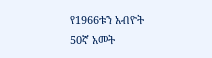የ1966ቱን አብዮት 50ኛ አመት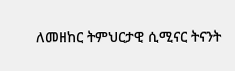ለመዘከር ትምህርታዊ ሲሚናር ትናንት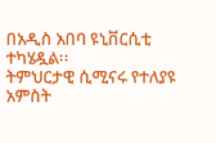በአዲስ አበባ ዩኒቨርሲቲ ተካሄዷል፡፡
ትምህርታዊ ሲሚናሩ የተለያዩ አምስት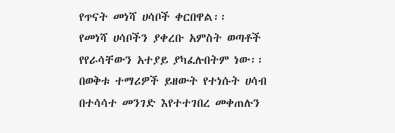የጥናት መነሻ ሀሳቦች ቀርበዋል፡፡
የመነሻ ሀሳቦችን ያቀረቡ አምስት ወጣቶች የየራሳቸውን አተያይ ያካፈሉበትም ነው፡፡
በወቅቱ ተማሪዎች ይዘውት የተነሱት ሀሳብ በተሳሳተ መንገድ እየተተገበረ መቀጠሉን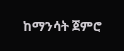ከማንሳት ጀምሮ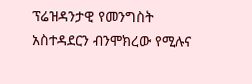ፕሬዝዳንታዊ የመንግስት አስተዳደርን ብንሞክረው የሚሉና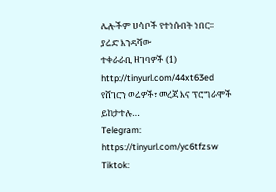ሌሎችም ሀሳቦች የተነሱበት ነበር፡፡
ያሬድ እንዳሻው
ተቀራራቢ ዘገባዎች (1) http://tinyurl.com/44xt63ed
የሸገርን ወሬዎች፣ መረጃ እና ፕሮግራሞች ይከታተሉ…
Telegram: https://tinyurl.com/yc6tfzsw
Tiktok: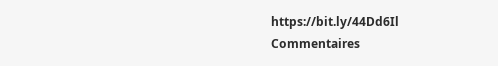https://bit.ly/44Dd6Il
Commentaires